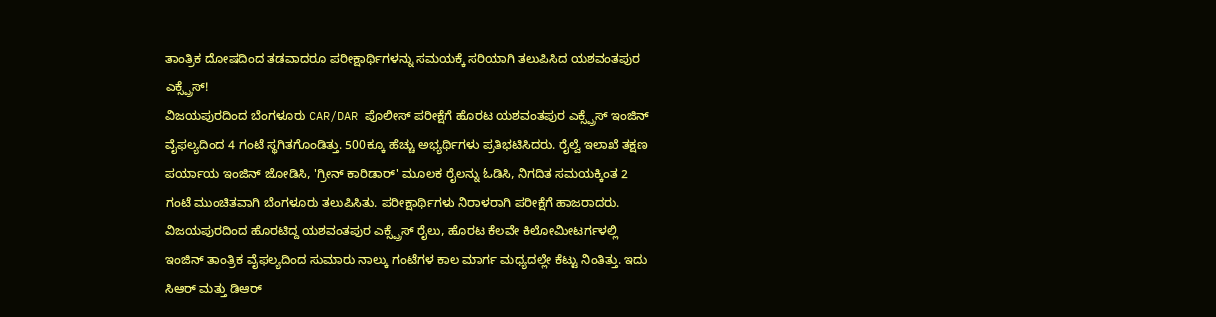ತಾಂತ್ರಿಕ ದೋಷದಿಂದ ತಡವಾದರೂ ಪರೀಕ್ಷಾರ್ಥಿಗಳನ್ನು ಸಮಯಕ್ಕೆ ಸರಿಯಾಗಿ ತಲುಪಿಸಿದ ಯಶವಂತಪುರ ಎಕ್ಸ್ಪ್ರೆಸ್!
ವಿಜಯಪುರದಿಂದ ಬೆಂಗಳೂರು CAR/DAR ಪೊಲೀಸ್ ಪರೀಕ್ಷೆಗೆ ಹೊರಟ ಯಶವಂತಪುರ ಎಕ್ಸ್ಪ್ರೆಸ್ ಇಂಜಿನ್ ವೈಫಲ್ಯದಿಂದ 4 ಗಂಟೆ ಸ್ಥಗಿತಗೊಂಡಿತ್ತು. 500ಕ್ಕೂ ಹೆಚ್ಚು ಅಭ್ಯರ್ಥಿಗಳು ಪ್ರತಿಭಟಿಸಿದರು. ರೈಲ್ವೆ ಇಲಾಖೆ ತಕ್ಷಣ ಪರ್ಯಾಯ ಇಂಜಿನ್ ಜೋಡಿಸಿ, 'ಗ್ರೀನ್ ಕಾರಿಡಾರ್' ಮೂಲಕ ರೈಲನ್ನು ಓಡಿಸಿ, ನಿಗದಿತ ಸಮಯಕ್ಕಿಂತ 2 ಗಂಟೆ ಮುಂಚಿತವಾಗಿ ಬೆಂಗಳೂರು ತಲುಪಿಸಿತು. ಪರೀಕ್ಷಾರ್ಥಿಗಳು ನಿರಾಳರಾಗಿ ಪರೀಕ್ಷೆಗೆ ಹಾಜರಾದರು.
ವಿಜಯಪುರದಿಂದ ಹೊರಟಿದ್ದ ಯಶವಂತಪುರ ಎಕ್ಸ್ಪ್ರೆಸ್ ರೈಲು, ಹೊರಟ ಕೆಲವೇ ಕಿಲೋಮೀಟರ್ಗಳಲ್ಲಿ ಇಂಜಿನ್ ತಾಂತ್ರಿಕ ವೈಫಲ್ಯದಿಂದ ಸುಮಾರು ನಾಲ್ಕು ಗಂಟೆಗಳ ಕಾಲ ಮಾರ್ಗ ಮಧ್ಯದಲ್ಲೇ ಕೆಟ್ಟು ನಿಂತಿತ್ತು. ಇದು ಸಿಆರ್ ಮತ್ತು ಡಿಆರ್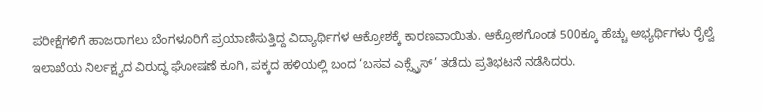ಪರೀಕ್ಷೆಗಳಿಗೆ ಹಾಜರಾಗಲು ಬೆಂಗಳೂರಿಗೆ ಪ್ರಯಾಣಿಸುತ್ತಿದ್ದ ವಿದ್ಯಾರ್ಥಿಗಳ ಆಕ್ರೋಶಕ್ಕೆ ಕಾರಣವಾಯಿತು. ಆಕ್ರೋಶಗೊಂಡ 500ಕ್ಕೂ ಹೆಚ್ಚು ಅಭ್ಯರ್ಥಿಗಳು ರೈಲ್ವೆ ಇಲಾಖೆಯ ನಿರ್ಲಕ್ಷ್ಯದ ವಿರುದ್ಧ ಘೋಷಣೆ ಕೂಗಿ, ಪಕ್ಕದ ಹಳಿಯಲ್ಲಿ ಬಂದ ‘ಬಸವ ಎಕ್ಸ್ಪ್ರೆಸ್’ ತಡೆದು ಪ್ರತಿಭಟನೆ ನಡೆಸಿದರು.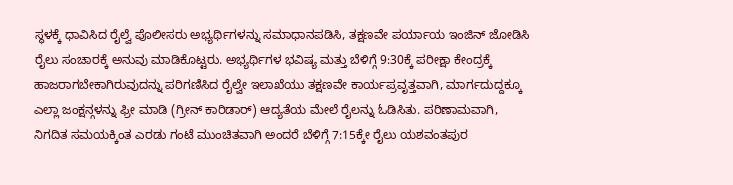ಸ್ಥಳಕ್ಕೆ ಧಾವಿಸಿದ ರೈಲ್ವೆ ಪೊಲೀಸರು ಅಭ್ಯರ್ಥಿಗಳನ್ನು ಸಮಾಧಾನಪಡಿಸಿ, ತಕ್ಷಣವೇ ಪರ್ಯಾಯ ಇಂಜಿನ್ ಜೋಡಿಸಿ ರೈಲು ಸಂಚಾರಕ್ಕೆ ಅನುವು ಮಾಡಿಕೊಟ್ಟರು. ಅಭ್ಯರ್ಥಿಗಳ ಭವಿಷ್ಯ ಮತ್ತು ಬೆಳಿಗ್ಗೆ 9:30ಕ್ಕೆ ಪರೀಕ್ಷಾ ಕೇಂದ್ರಕ್ಕೆ ಹಾಜರಾಗಬೇಕಾಗಿರುವುದನ್ನು ಪರಿಗಣಿಸಿದ ರೈಲ್ವೇ ಇಲಾಖೆಯು ತಕ್ಷಣವೇ ಕಾರ್ಯಪ್ರವೃತ್ತವಾಗಿ, ಮಾರ್ಗದುದ್ದಕ್ಕೂ ಎಲ್ಲಾ ಜಂಕ್ಷನ್ಗಳನ್ನು ಫ್ರೀ ಮಾಡಿ (ಗ್ರೀನ್ ಕಾರಿಡಾರ್) ಆದ್ಯತೆಯ ಮೇಲೆ ರೈಲನ್ನು ಓಡಿಸಿತು. ಪರಿಣಾಮವಾಗಿ, ನಿಗದಿತ ಸಮಯಕ್ಕಿಂತ ಎರಡು ಗಂಟೆ ಮುಂಚಿತವಾಗಿ ಅಂದರೆ ಬೆಳಿಗ್ಗೆ 7:15ಕ್ಕೇ ರೈಲು ಯಶವಂತಪುರ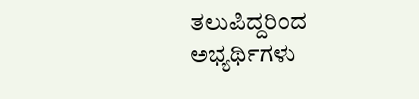ತಲುಪಿದ್ದರಿಂದ ಅಭ್ಯರ್ಥಿಗಳು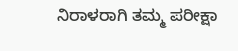ನಿರಾಳರಾಗಿ ತಮ್ಮ ಪರೀಕ್ಷಾ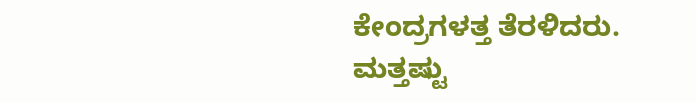ಕೇಂದ್ರಗಳತ್ತ ತೆರಳಿದರು.
ಮತ್ತಷ್ಟು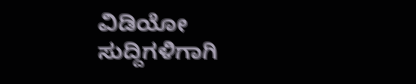ವಿಡಿಯೋ ಸುದ್ದಿಗಳಿಗಾಗಿ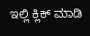ಇಲ್ಲಿ ಕ್ಲಿಕ್ ಮಾಡಿ